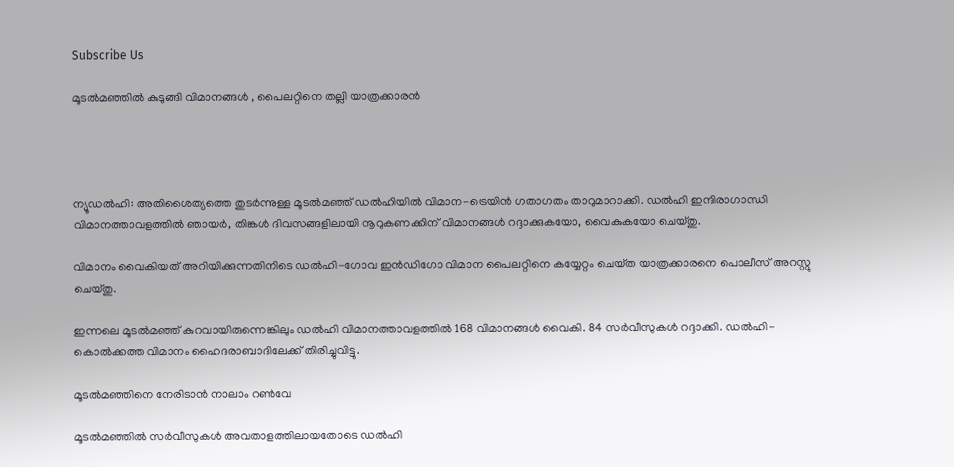Subscribe Us

മൂടല്‍മഞ്ഞില്‍ കുടുങ്ങി വിമാനങ്ങള്‍ , പൈലറ്റിനെ തല്ലി യാത്രക്കാരൻ




ന്യൂഡല്‍ഹി: അതിശൈത്യത്തെ തുടര്‍ന്നുള്ള മൂടല്‍മഞ്ഞ് ഡല്‍ഹിയില്‍ വിമാന-ട്രെയിൻ ഗതാഗതം താറുമാറാക്കി. ഡല്‍ഹി ഇന്ദിരാഗാന്ധി വിമാനത്താവളത്തില്‍ ഞായര്‍, തിങ്കള്‍ ദിവസങ്ങളിലായി നൂറുകണക്കിന് വിമാനങ്ങള്‍ റദ്ദാക്കുകയോ, വൈകുകയോ ചെയ്‌തു.

വിമാനം വൈകിയത് അറിയിക്കുന്നതിനിടെ ഡല്‍ഹി-ഗോവ ഇൻഡിഗോ വിമാന പൈലറ്റിനെ കയ്യേറ്റം ചെയ്‌ത യാത്രക്കാരനെ പൊലീസ് അറസ്റ്റു ചെയ്‌തു.

ഇന്നലെ മൂടല്‍മഞ്ഞ് കുറവായിരുന്നെങ്കിലും ഡല്‍ഹി വിമാനത്താവളത്തില്‍ 168 വിമാനങ്ങള്‍ വൈകി. 84 സര്‍വീസുകള്‍ റദ്ദാക്കി. ഡല്‍ഹി-കൊല്‍ക്കത്ത വിമാനം ഹൈദരാബാദിലേക്ക് തിരിച്ചുവിട്ടു.

മൂടല്‍മഞ്ഞിനെ നേരിടാൻ നാലാം റണ്‍വേ

മൂടല്‍മഞ്ഞില്‍ സര്‍വീസുകള്‍ അവതാളത്തിലായതോടെ ഡല്‍ഹി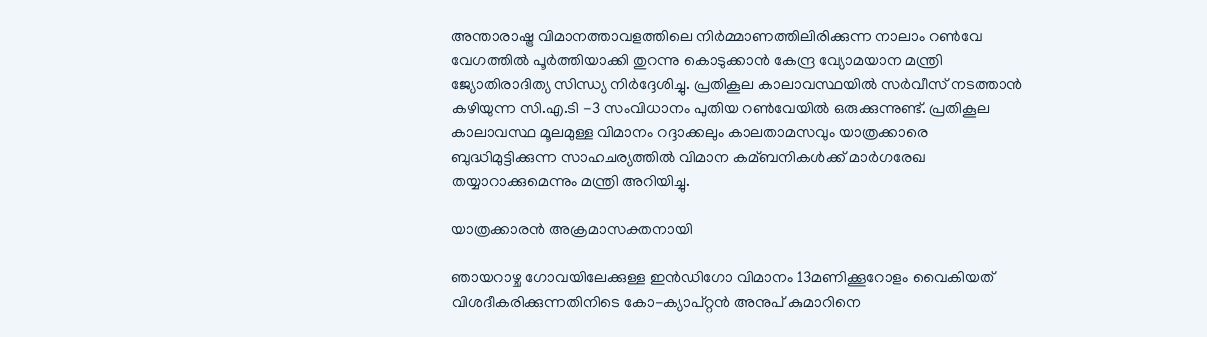അന്താരാഷ്ട്ര വിമാനത്താവളത്തിലെ നിര്‍മ്മാണത്തിലിരിക്കുന്ന നാലാം റണ്‍വേ വേഗത്തില്‍ പൂര്‍ത്തിയാക്കി തുറന്നു കൊടുക്കാൻ കേന്ദ്ര വ്യോമയാന മന്ത്രി ജ്യോതിരാദിത്യ സിന്ധ്യ നിര്‍ദ്ദേശിച്ചു. പ്രതികൂല കാലാവസ്ഥയില്‍ സര്‍വീസ് നടത്താൻ കഴിയുന്ന സി.എ.ടി -3 സംവിധാനം പുതിയ റണ്‍വേയില്‍ ഒരുക്കുന്നുണ്ട്. പ്രതികൂല കാലാവസ്ഥ മൂലമുള്ള വിമാനം റദ്ദാക്കലും കാലതാമസവും യാത്രക്കാരെ ബുദ്ധിമുട്ടിക്കുന്ന സാഹചര്യത്തില്‍ വിമാന കമ്ബനികള്‍ക്ക് മാര്‍ഗരേഖ തയ്യാറാക്കുമെന്നും മന്ത്രി അറിയിച്ചു.

യാത്രക്കാരൻ അക്രമാസക്തനായി

ഞായറാഴ്ച ഗോവയിലേക്കുള്ള ഇൻഡിഗോ വിമാനം 13മണിക്കൂറോളം വൈകിയത് വിശദീകരിക്കുന്നതിനിടെ കോ-ക്യാപ്റ്റൻ അനുപ് കുമാറിനെ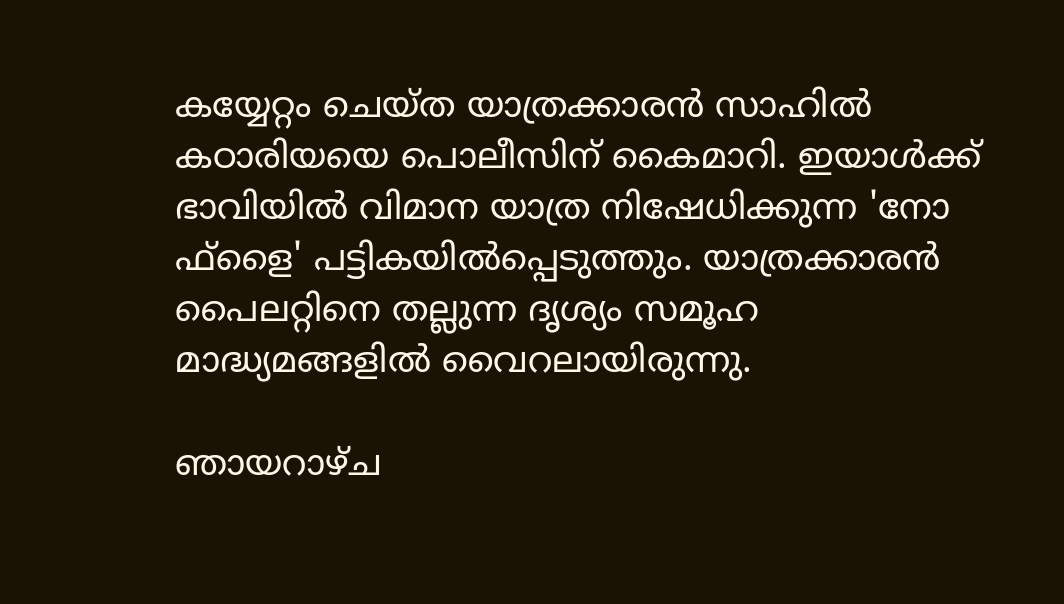കയ്യേറ്റം ചെയ്‌ത യാത്രക്കാരൻ സാഹില്‍ കഠാരിയയെ പൊലീസിന് കൈമാറി. ഇയാള്‍ക്ക് ഭാവിയില്‍ വിമാന യാത്ര നിഷേധിക്കുന്ന 'നോ ഫ്ളൈ' പട്ടികയില്‍പ്പെടുത്തും. യാത്രക്കാരൻ പൈലറ്റിനെ തല്ലുന്ന ദൃശ്യം സമൂഹ മാദ്ധ്യമങ്ങളില്‍ വൈറലായിരുന്നു.

ഞായറാഴ്ച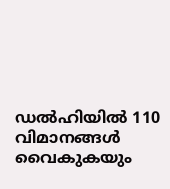ഡല്‍ഹിയില്‍ 110 വിമാനങ്ങള്‍ വൈകുകയും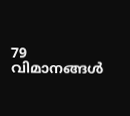79 വിമാനങ്ങള്‍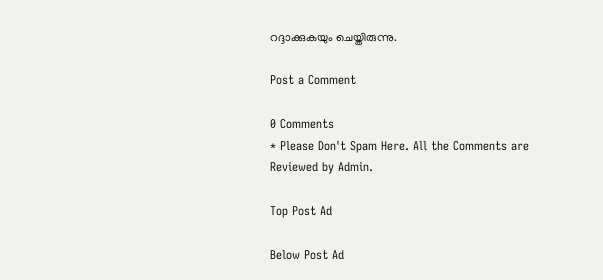റദ്ദാക്കുകയും ചെയ്തിരുന്നു.

Post a Comment

0 Comments
* Please Don't Spam Here. All the Comments are Reviewed by Admin.

Top Post Ad

Below Post Ad